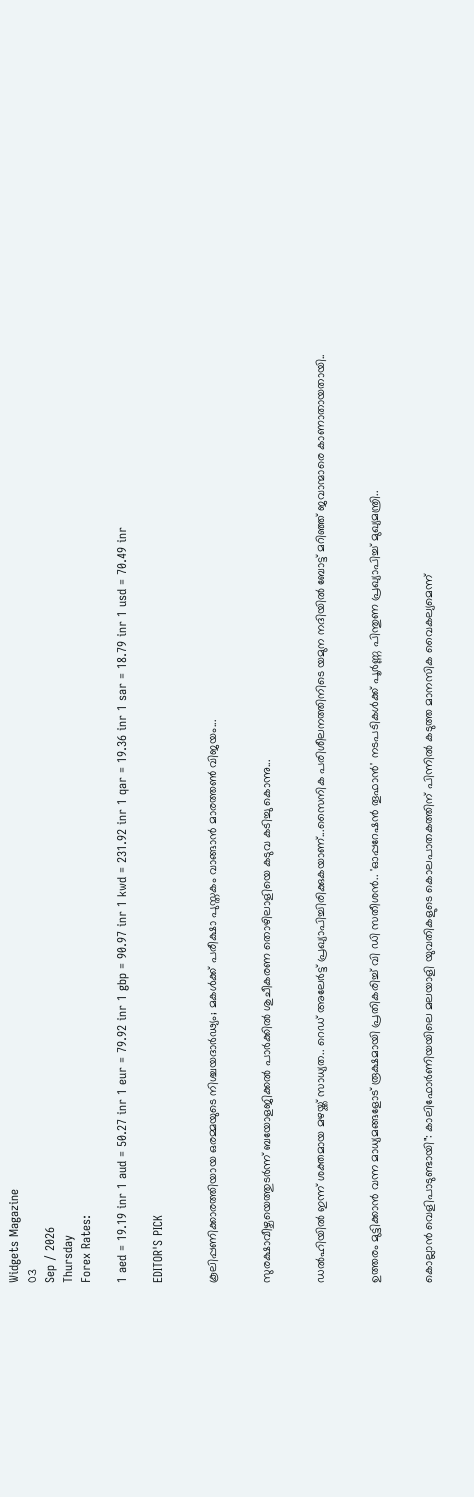Widgets Magazine
03
Sep / 2026
Thursday
Forex Rates:

1 aed = 19.19 inr 1 aud = 50.27 inr 1 eur = 79.92 inr 1 gbp = 90.97 inr 1 kwd = 231.92 inr 1 qar = 19.36 inr 1 sar = 18.79 inr 1 usd = 70.49 inr

EDITOR'S PICK


കൂലിപ്പണിക്കാരത്തിയായ ഒരമ്മയുടെ നിശ്ചയദാർഢ്യം; മകൾക്ക് പരീക്ഷാ പുസ്തകം വാങ്ങാൻ മാരത്തൺ വിജയം...


സുരക്ഷാവീഴ്ചയെത്തുടർന്ന് ബയോളജിക്കൽ പാർക്കിൽ ശുചീകരണ തൊഴിലാളിയെ കടുവ കടിച്ചു കൊന്നു...


ഡല്‍ഹിയില്‍ ഇന്ന് ശക്തമായ മഴയ്ക്ക് സാധ്യത.. റെഡ് അലേര്‍ട്ട് പ്രഖ്യാപിച്ചിരിക്കുകയാണ്...സൈനിക പരിശീലനത്തിനിടെ യമുന നദിയില്‍ ബോട്ട് മറിഞ്ഞ് ജവാന്മാരെ കാണാതായതായി..


ഉത്തരം മുട്ടിക്കാൻ വന്ന മാധ്യമങ്ങളോട് രൂക്ഷമായി പ്രതികരിച്ച് വി ഡി സതീശൻ.. 'ഓപ്പറേഷന്‍ തൂഫാന്‍' നടപടികള്‍ക്ക് പൂര്‍ണ്ണ പിന്തുണ പ്രഖ്യാപിച്ച് മുഖ്യമന്ത്രി..


കൊല്ലാൻ വെളിപാടുണ്ടായി": കാലിഫോർണിയയിലെ മലയാളി യുവതികളുടെ കൊലപാതകത്തിന് പിന്നിൽ കടുത്ത മാനസിക വൈകല്യമെന്ന്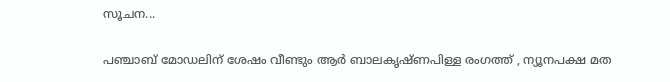സൂചന...

പഞ്ചാബ് മോഡലിന് ശേഷം വീണ്ടും ആര്‍ ബാലകൃഷ്ണപിള്ള രംഗത്ത് , ന്യൂനപക്ഷ മത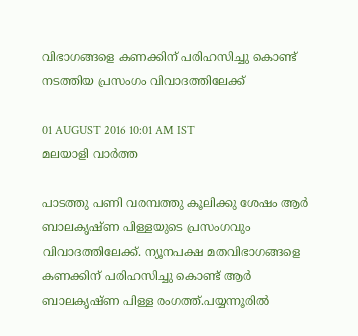വിഭാഗങ്ങളെ കണക്കിന് പരിഹസിച്ചു കൊണ്ട് നടത്തിയ പ്രസംഗം വിവാദത്തിലേക്ക്

01 AUGUST 2016 10:01 AM IST
മലയാളി വാര്‍ത്ത

പാടത്തു പണി വരമ്പത്തു കൂലിക്കു ശേഷം ആര്‍ ബാലകൃഷ്ണ പിള്ളയുടെ പ്രസംഗവും വിവാദത്തിലേക്ക്. ന്യൂനപക്ഷ മതവിഭാഗങ്ങളെ കണക്കിന് പരിഹസിച്ചു കൊണ്ട് ആര്‍ ബാലകൃഷ്ണ പിള്ള രംഗത്ത്.പയ്യന്നൂരില്‍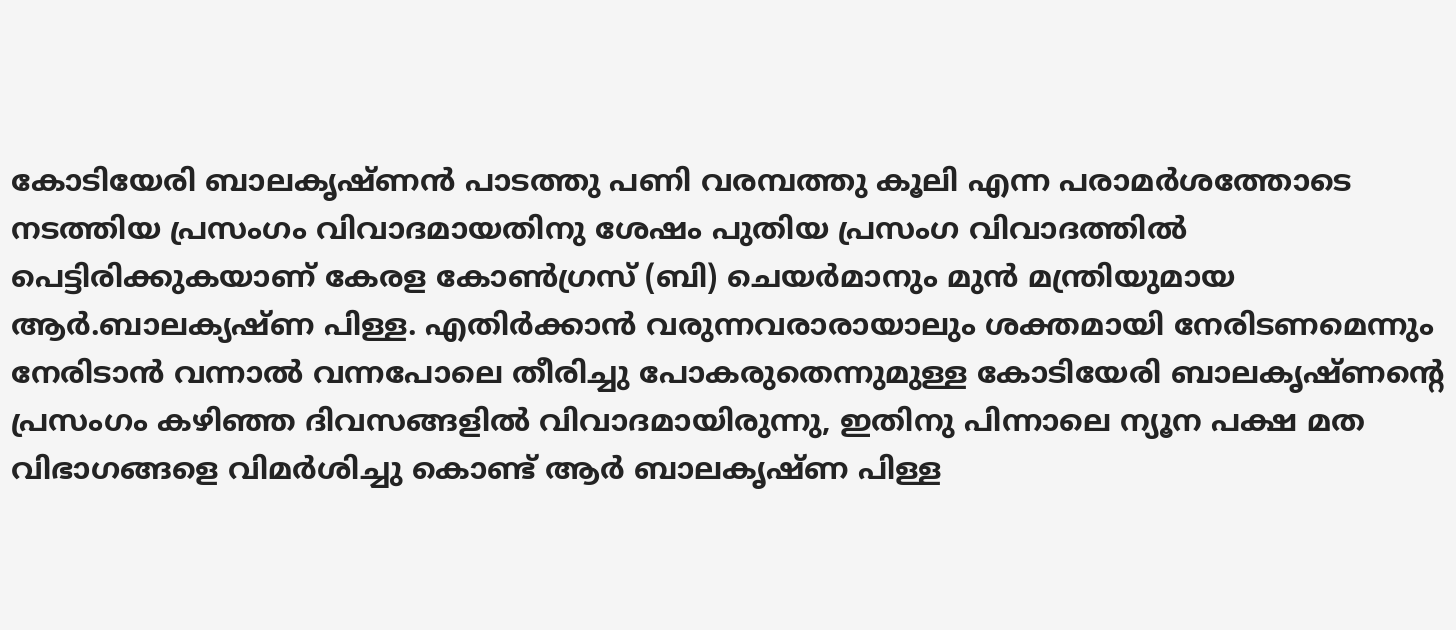കോടിയേരി ബാലകൃഷ്ണന്‍ പാടത്തു പണി വരമ്പത്തു കൂലി എന്ന പരാമര്‍ശത്തോടെ നടത്തിയ പ്രസംഗം വിവാദമായതിനു ശേഷം പുതിയ പ്രസംഗ വിവാദത്തില്‍ പെട്ടിരിക്കുകയാണ് കേരള കോണ്‍ഗ്രസ് (ബി) ചെയര്‍മാനും മുന്‍ മന്ത്രിയുമായ ആര്‍.ബാലക്യഷ്ണ പിള്ള. എതിര്‍ക്കാന്‍ വരുന്നവരാരായാലും ശക്തമായി നേരിടണമെന്നും നേരിടാന്‍ വന്നാല്‍ വന്നപോലെ തീരിച്ചു പോകരുതെന്നുമുള്ള കോടിയേരി ബാലകൃഷ്ണന്റെ പ്രസംഗം കഴിഞ്ഞ ദിവസങ്ങളില്‍ വിവാദമായിരുന്നു, ഇതിനു പിന്നാലെ ന്യൂന പക്ഷ മത വിഭാഗങ്ങളെ വിമര്‍ശിച്ചു കൊണ്ട് ആര്‍ ബാലകൃഷ്ണ പിള്ള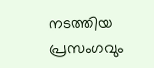നടത്തിയ പ്രസംഗവും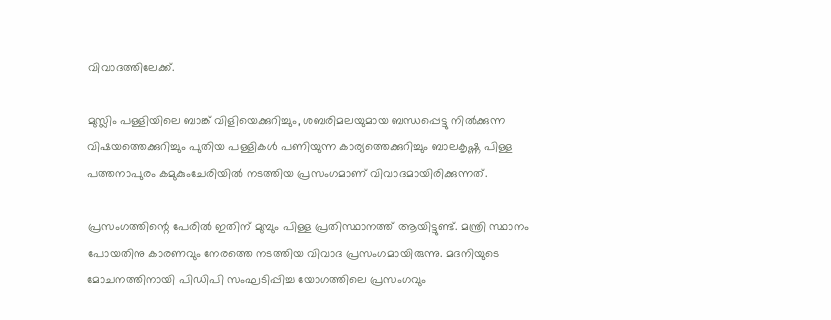വിവാദത്തിലേക്ക്.

മുസ്ലിം പള്ളിയിലെ ബാങ്ക് വിളിയെക്കുറിച്ചും, ശബരിമലയുമായ ബന്ധപ്പെട്ടു നില്‍ക്കുന്ന വിഷയത്തെക്കുറിച്ചും പുതിയ പള്ളികള്‍ പണിയുന്ന കാര്യത്തെക്കുറിച്ചും ബാലകൃഷ്ണ പിള്ള പത്തനാപുരം കമുകുംചേരിയില്‍ നടത്തിയ പ്രസംഗമാണ് വിവാദമായിരിക്കുന്നത്.

പ്രസംഗത്തിന്റെ പേരില്‍ ഇതിന് മുമ്പും പിള്ള പ്രതിസ്ഥാനത്ത് ആയിട്ടുണ്ട്. മന്ത്രി സ്ഥാനം പോയതിനു കാരണവും നേരത്തെ നടത്തിയ വിവാദ പ്രസംഗമായിരുന്നു. മദനിയുടെ മോചനത്തിനായി പിഡിപി സംഘടിപ്പിച്ച യോഗത്തിലെ പ്രസംഗവും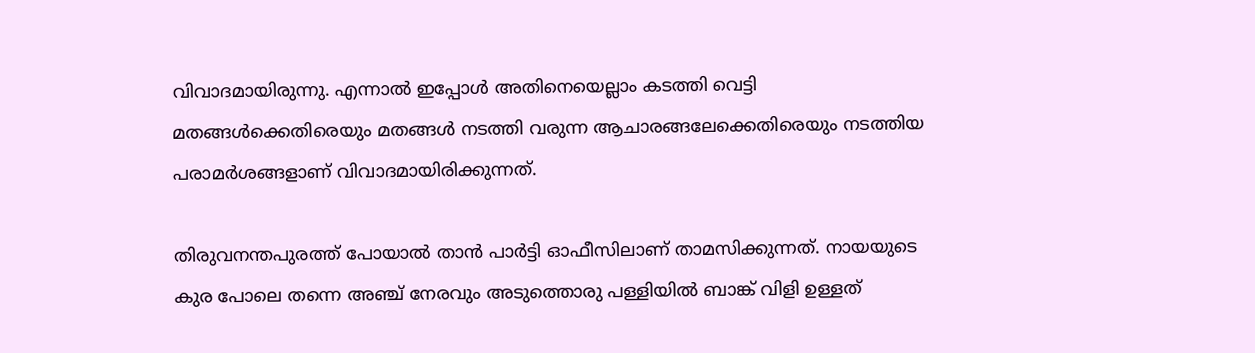വിവാദമായിരുന്നു. എന്നാല്‍ ഇപ്പോള്‍ അതിനെയെല്ലാം കടത്തി വെട്ടി മതങ്ങള്‍ക്കെതിരെയും മതങ്ങള്‍ നടത്തി വരുന്ന ആചാരങ്ങലേക്കെതിരെയും നടത്തിയ പരാമര്‍ശങ്ങളാണ് വിവാദമായിരിക്കുന്നത്.

തിരുവനന്തപുരത്ത് പോയാല്‍ താന്‍ പാര്‍ട്ടി ഓഫീസിലാണ് താമസിക്കുന്നത്. നായയുടെ കുര പോലെ തന്നെ അഞ്ച് നേരവും അടുത്തൊരു പള്ളിയില്‍ ബാങ്ക് വിളി ഉള്ളത്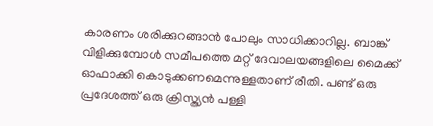കാരണം ശരിക്കുറങ്ങാന്‍ പോലും സാധിക്കാറില്ല. ബാങ്ക് വിളിക്കുമ്പോള്‍ സമീപത്തെ മറ്റ് ദേവാലയങ്ങളിലെ മൈക്ക് ഓഫാക്കി കൊടുക്കണമെന്നുള്ളതാണ് രീതി. പണ്ട് ഒരു പ്രദേശത്ത് ഒരു ക്രിസ്ത്യന്‍ പള്ളി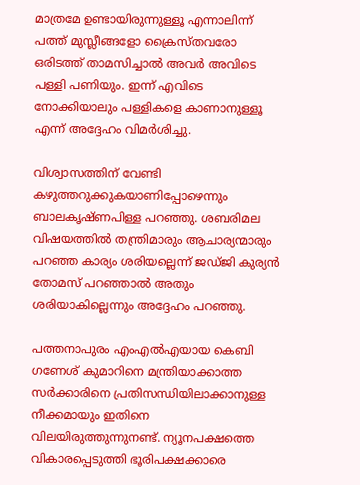മാത്രമേ ഉണ്ടായിരുന്നുള്ളൂ എന്നാലിന്ന് പത്ത് മുസ്ലീങ്ങളോ ക്രൈസ്തവരോ ഒരിടത്ത് താമസിച്ചാല്‍ അവര്‍ അവിടെ പള്ളി പണിയും. ഇന്ന് എവിടെ നോക്കിയാലും പള്ളികളെ കാണാനുള്ളൂ എന്ന് അദ്ദേഹം വിമര്‍ശിച്ചു.

വിശ്വാസത്തിന് വേണ്ടി കഴുത്തറുക്കുകയാണിപ്പോഴെന്നും ബാലകൃഷ്ണപിള്ള പറഞ്ഞു. ശബരിമല വിഷയത്തില്‍ തന്ത്രിമാരും ആചാര്യന്മാരും പറഞ്ഞ കാര്യം ശരിയല്ലെന്ന് ജഡ്ജി കുര്യന്‍ തോമസ് പറഞ്ഞാല്‍ അതും ശരിയാകില്ലെന്നും അദ്ദേഹം പറഞ്ഞു.

പത്തനാപുരം എംഎല്‍എയായ കെബി ഗണേശ് കുമാറിനെ മന്ത്രിയാക്കാത്ത സര്‍ക്കാരിനെ പ്രതിസന്ധിയിലാക്കാനുള്ള നീക്കമായും ഇതിനെ വിലയിരുത്തുന്നുനണ്ട്. ന്യൂനപക്ഷത്തെ വികാരപ്പെടുത്തി ഭൂരിപക്ഷക്കാരെ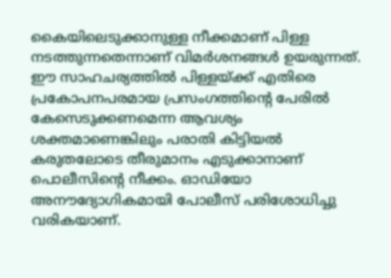കൈയിലെടുക്കാനുള്ള നീക്കമാണ് പിള്ള നടത്തുന്നതെന്നാണ് വിമര്‍ശനങ്ങള്‍ ഉയരുന്നത്. ഈ സാഹചര്യത്തില്‍ പിള്ളയ്ക്ക് എതിരെ പ്രകോപനപരമായ പ്രസംഗത്തിന്റെ പേരില്‍ കേസെടുക്കണമെന്ന ആവശ്യം ശക്തമാണെങ്കിലും പരാതി കിട്ടിയല്‍ കരുതലോടെ തീരുമാനം എടുക്കാനാണ് പൊലീസിന്റെ നീക്കം. ഓഡിയോ അനൗദ്യോഗികമായി പോലീസ് പരിശോധിച്ചു വരികയാണ്.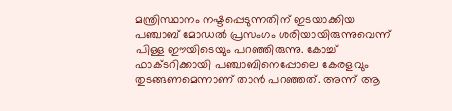മന്ത്രിസ്ഥാനം നഷ്ടപ്പെടുന്നതിന് ഇടയാക്കിയ പഞ്ചാബ് മോഡല്‍ പ്രസംഗം ശരിയായിരുന്നുവെന്ന് പിള്ള ഈയിടെയും പറഞ്ഞിരുന്നു. കോച്ച് ഫാക്ടറിക്കായി പഞ്ചാബിനെപ്പോലെ കേരളവും തുടങ്ങണമെന്നാണ് താന്‍ പറഞ്ഞത്. അന്ന് ആ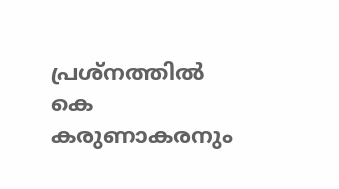പ്രശ്നത്തില്‍ കെ കരുണാകരനും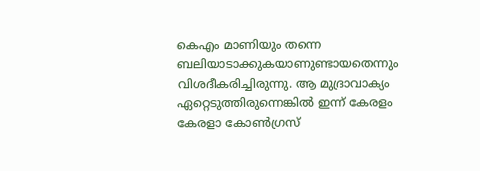കെഎം മാണിയും തന്നെ ബലിയാടാക്കുകയാണുണ്ടായതെന്നും വിശദീകരിച്ചിരുന്നു. ആ മുദ്രാവാക്യം ഏറ്റെടുത്തിരുന്നെങ്കില്‍ ഇന്ന് കേരളം കേരളാ കോണ്‍ഗ്രസ്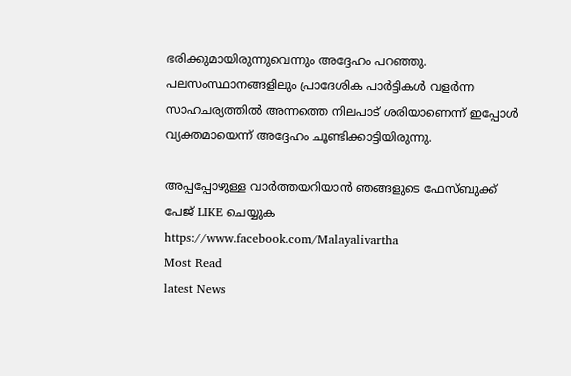ഭരിക്കുമായിരുന്നുവെന്നും അദ്ദേഹം പറഞ്ഞു. പലസംസ്ഥാനങ്ങളിലും പ്രാദേശിക പാര്‍ട്ടികള്‍ വളര്‍ന്ന സാഹചര്യത്തില്‍ അന്നത്തെ നിലപാട് ശരിയാണെന്ന് ഇപ്പോള്‍ വ്യക്തമായെന്ന് അദ്ദേഹം ചൂണ്ടിക്കാട്ടിയിരുന്നു.

അപ്പപ്പോഴുള്ള വാര്‍ത്തയറിയാന്‍ ഞങ്ങളുടെ ഫേസ്‌ബുക്ക്‌ പേജ് LIKE ചെയ്യുക
https://www.facebook.com/Malayalivartha
Most Read
latest News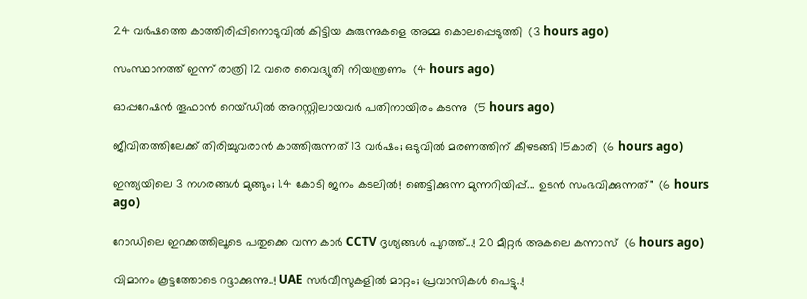24 വര്‍ഷത്തെ കാത്തിരിപ്പിനൊടുവില്‍ കിട്ടിയ കുരുന്നുകളെ അമ്മ കൊലപ്പെടുത്തി  (3 hours ago)

സംസ്ഥാനത്ത് ഇന്ന് രാത്രി 12 വരെ വൈദ്യുതി നിയന്ത്രണം  (4 hours ago)

ഓപ്പറേഷന്‍ തൂഫാന്‍ റെയ്ഡില്‍ അറസ്റ്റിലായവര്‍ പതിനായിരം കടന്നു  (5 hours ago)

ജീവിതത്തിലേക്ക് തിരിച്ചുവരാന്‍ കാത്തിരുന്നത് 13 വര്‍ഷം; ഒടുവില്‍ മരണത്തിന് കീഴടങ്ങി 15കാരി  (6 hours ago)

ഇന്ത്യയിലെ 3 നഗരങ്ങൾ മുങ്ങും; 1.4 കോടി ജനം കടലിൽ! ഞെട്ടിക്കുന്ന മുന്നറിയിപ്പ്... ഉടൻ സംഭവിക്കുന്നത്"  (6 hours ago)

റോഡിലെ ഇറക്കത്തിലൂടെ പതുക്കെ വന്ന കാർ CCTV ദൃശ്യങ്ങൾ പുറത്ത്...! 20 മീറ്റര്‍ അകലെ കന്നാസ്  (6 hours ago)

വിമാനം കൂട്ടത്തോടെ റദ്ദാക്കുന്നു..! UAE സർവീസുകളിൽ മാറ്റം; പ്രവാസികൾ പെട്ടു..!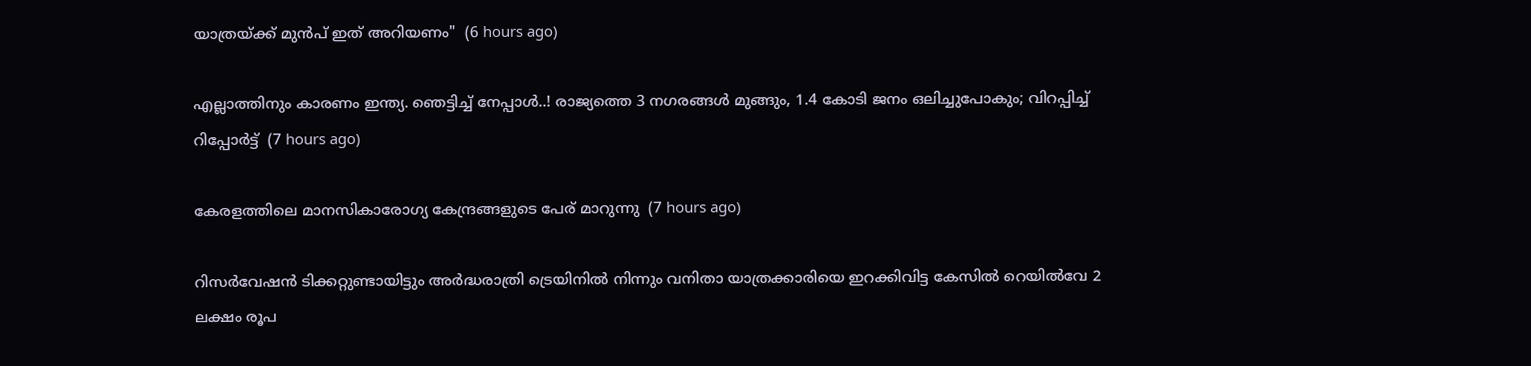യാത്രയ്ക്ക് മുൻപ് ഇത് അറിയണം"  (6 hours ago)

എല്ലാത്തിനും കാരണം ഇന്ത്യ. ഞെട്ടിച്ച് നേപ്പാൾ..! രാജ്യത്തെ 3 നഗരങ്ങൾ മുങ്ങും, 1.4 കോടി ജനം ഒലിച്ചുപോകും; വിറപ്പിച്ച് റിപ്പോർട്ട്  (7 hours ago)

കേരളത്തിലെ മാനസികാരോഗ്യ കേന്ദ്രങ്ങളുടെ പേര് മാറുന്നു  (7 hours ago)

റിസര്‍വേഷന്‍ ടിക്കറ്റുണ്ടായിട്ടും അര്‍ദ്ധരാത്രി ട്രെയിനില്‍ നിന്നും വനിതാ യാത്രക്കാരിയെ ഇറക്കിവിട്ട കേസില്‍ റെയില്‍വേ 2 ലക്ഷം രൂപ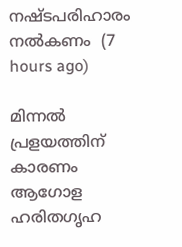നഷ്ടപരിഹാരം നല്‍കണം  (7 hours ago)

മിന്നല്‍ പ്രളയത്തിന് കാരണം ആഗോള ഹരിതഗൃഹ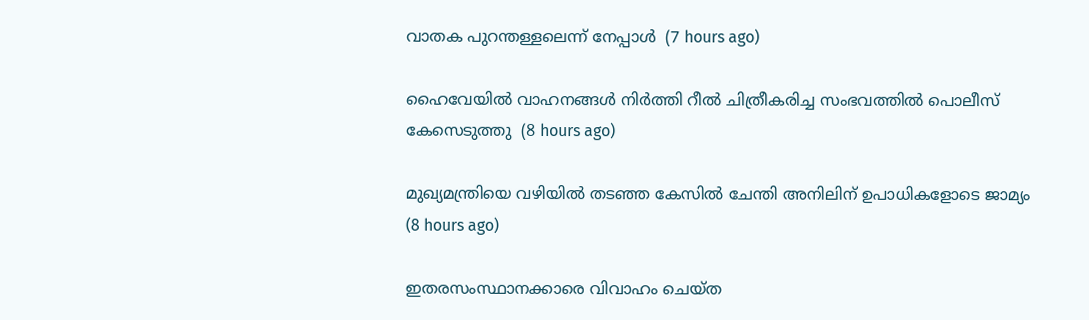വാതക പുറന്തള്ളലെന്ന് നേപ്പാള്‍  (7 hours ago)

ഹൈവേയില്‍ വാഹനങ്ങള്‍ നിര്‍ത്തി റീല്‍ ചിത്രീകരിച്ച സംഭവത്തില്‍ പൊലീസ് കേസെടുത്തു  (8 hours ago)

മുഖ്യമന്ത്രിയെ വഴിയില്‍ തടഞ്ഞ കേസില്‍ ചേന്തി അനിലിന് ഉപാധികളോടെ ജാമ്യം  (8 hours ago)

ഇതരസംസ്ഥാനക്കാരെ വിവാഹം ചെയ്ത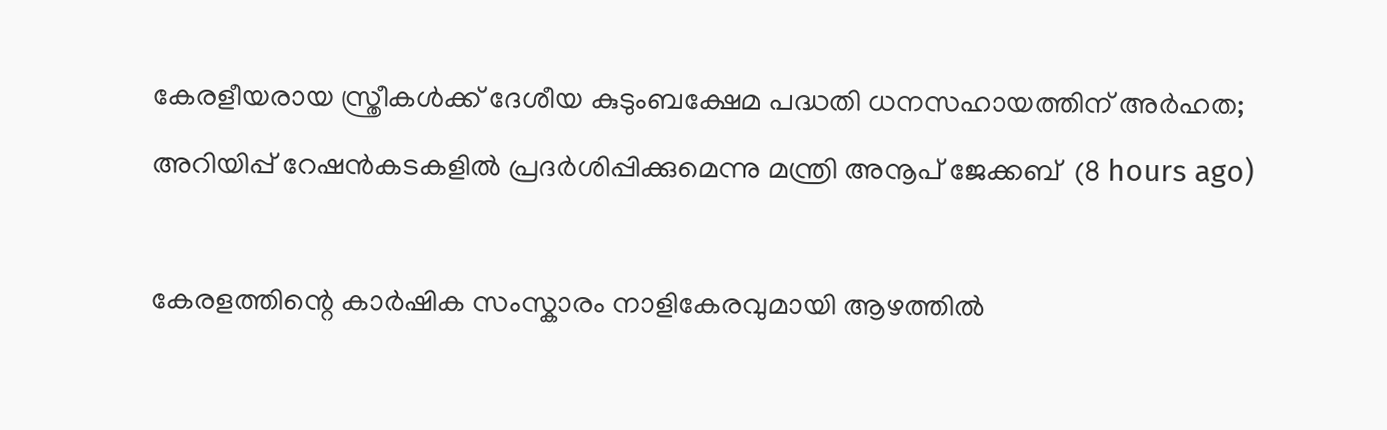കേരളീയരായ സ്ത്രീകള്‍ക്ക് ദേശീയ കുടുംബക്ഷേമ പദ്ധതി ധനസഹായത്തിന് അര്‍ഹത; അറിയിപ്പ് റേഷന്‍കടകളില്‍ പ്രദര്‍ശിപ്പിക്കുമെന്നു മന്ത്രി അനൂപ് ജേക്കബ്  (8 hours ago)

കേരളത്തിന്റെ കാർഷിക സംസ്കാരം നാളികേരവുമായി ആഴത്തിൽ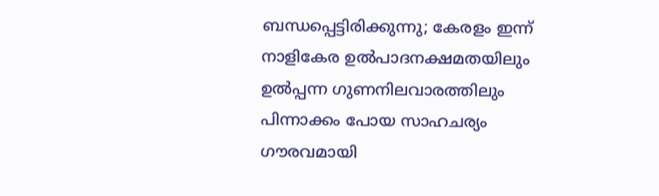ബന്ധപ്പെട്ടിരിക്കുന്നു; കേരളം ഇന്ന് നാളികേര ഉൽപാദനക്ഷമതയിലും ഉൽപ്പന്ന ഗുണനിലവാരത്തിലും പിന്നാക്കം പോയ സാഹചര്യം ഗൗരവമായി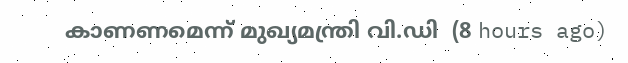കാണണമെന്ന് മുഖ്യമന്ത്രി വി.ഡി  (8 hours ago)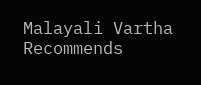Malayali Vartha Recommends